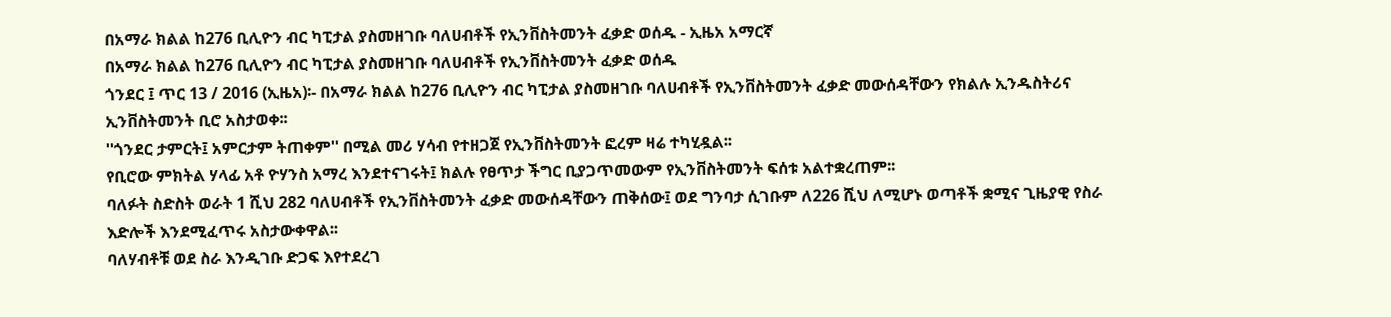በአማራ ክልል ከ276 ቢሊዮን ብር ካፒታል ያስመዘገቡ ባለሀብቶች የኢንቨስትመንት ፈቃድ ወሰዱ - ኢዜአ አማርኛ
በአማራ ክልል ከ276 ቢሊዮን ብር ካፒታል ያስመዘገቡ ባለሀብቶች የኢንቨስትመንት ፈቃድ ወሰዱ
ጎንደር ፤ ጥር 13 / 2016 (ኢዜአ)፡- በአማራ ክልል ከ276 ቢሊዮን ብር ካፒታል ያስመዘገቡ ባለሀብቶች የኢንቨስትመንት ፈቃድ መውሰዳቸውን የክልሉ ኢንዱስትሪና ኢንቨስትመንት ቢሮ አስታወቀ፡፡
''ጎንደር ታምርት፤ አምርታም ትጠቀም'' በሚል መሪ ሃሳብ የተዘጋጀ የኢንቨስትመንት ፎረም ዛሬ ተካሂዷል፡፡
የቢሮው ምክትል ሃላፊ አቶ ዮሃንስ አማረ እንደተናገሩት፤ ክልሉ የፀጥታ ችግር ቢያጋጥመውም የኢንቨስትመንት ፍሰቱ አልተቋረጠም፡፡
ባለፉት ስድስት ወራት 1 ሺህ 282 ባለሀብቶች የኢንቨስትመንት ፈቃድ መውሰዳቸውን ጠቅሰው፤ ወደ ግንባታ ሲገቡም ለ226 ሺህ ለሚሆኑ ወጣቶች ቋሚና ጊዜያዊ የስራ እድሎች እንደሚፈጥሩ አስታውቀዋል፡፡
ባለሃብቶቹ ወደ ስራ እንዲገቡ ድጋፍ እየተደረገ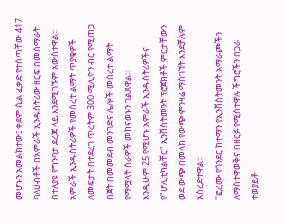መሆኑን አመልክተው፤ ቀደም ሲል ፈቃድ የተሰጣቸው 417 ባለሀብቶች በአምራች ኢንዱስትሪው ዘርፍ በመሰማራት በተለያዩ የግንባታ ደረጃ ላይ እንደሚገኙም አውስተዋል፡፡
አምራች ኢንዱስትሪዎች የመሰረተ ልማት ጥያቄዎች ለመፍታት በተደረገ ጥረትም 300 ሚሊዮን ብር የሚጠጋ በጀት በመመደብ መንገድና ሌሎች መሰረተ ልማት የማሟላት ስራዎች መከናወኑን ገልጸዋል፡፡
እንዲሁም 25 የሚሆኑ አምራች ኢንዱስትሪዎችና የ"ሆሊቲካልቸር" ኢንቨስትመንት ፕሮጀክቶች ምርታቸውን ወደ ውጭ በመላክ የውጭ ምንዛሬ ማስገኘት እንደቻሉም አስረድተዋል፡፡
''ፎረሙ የጎንደር ከተማን የኢንቨስትመንት አማራጮችን ለማስተዋወቅና በዘርፉ የሚስተዋሉ ችግሮችን በጋራ ተወያይቶ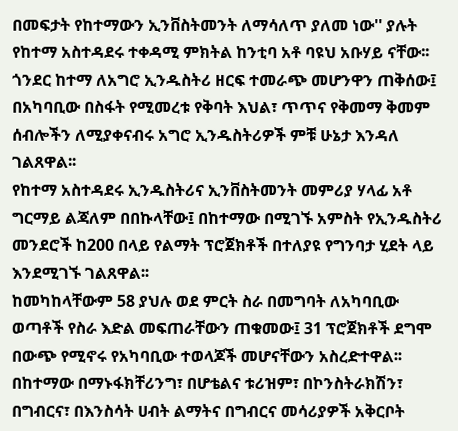በመፍታት የከተማውን ኢንቨስትመንት ለማሳለጥ ያለመ ነው'' ያሉት የከተማ አስተዳደሩ ተቀዳሚ ምክትል ከንቲባ አቶ ባዩህ አቡሃይ ናቸው፡፡
ጎንደር ከተማ ለአግሮ ኢንዱስትሪ ዘርፍ ተመራጭ መሆንዋን ጠቅሰው፤ በአካባቢው በስፋት የሚመረቱ የቅባት እህል፣ ጥጥና የቅመማ ቅመም ሰብሎችን ለሚያቀናብሩ አግሮ ኢንዱስትሪዎች ምቹ ሁኔታ እንዳለ ገልጸዋል፡፡
የከተማ አስተዳደሩ ኢንዱስትሪና ኢንቨስትመንት መምሪያ ሃላፊ አቶ ግርማይ ልጃለም በበኩላቸው፤ በከተማው በሚገኙ አምስት የኢንዱስትሪ መንደሮች ከ200 በላይ የልማት ፕሮጀክቶች በተለያዩ የግንባታ ሂደት ላይ እንደሚገኙ ገልጸዋል፡፡
ከመካከላቸውም 58 ያህሉ ወደ ምርት ስራ በመግባት ለአካባቢው ወጣቶች የስራ እድል መፍጠራቸውን ጠቁመው፤ 31 ፕሮጀክቶች ደግሞ በውጭ የሚኖሩ የአካባቢው ተወላጆች መሆናቸውን አስረድተዋል፡፡
በከተማው በማኑፋክቸሪንግ፣ በሆቴልና ቱሪዝም፣ በኮንስትራክሽን፣ በግብርና፣ በእንስሳት ሀብት ልማትና በግብርና መሳሪያዎች አቅርቦት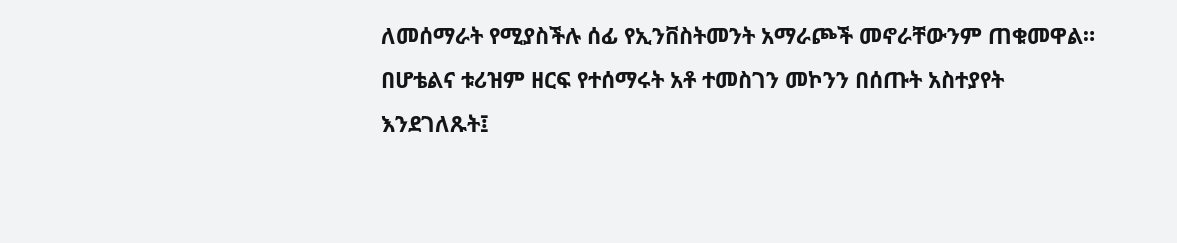ለመሰማራት የሚያስችሉ ሰፊ የኢንቨስትመንት አማራጮች መኖራቸውንም ጠቁመዋል።
በሆቴልና ቱሪዝም ዘርፍ የተሰማሩት አቶ ተመስገን መኮንን በሰጡት አስተያየት እንደገለጹት፤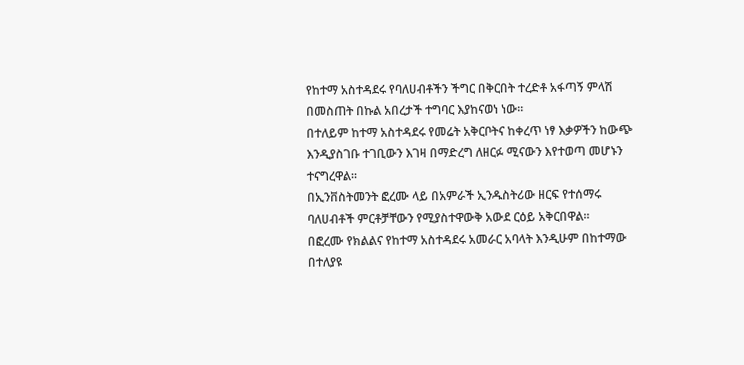የከተማ አስተዳደሩ የባለሀብቶችን ችግር በቅርበት ተረድቶ አፋጣኝ ምላሽ በመስጠት በኩል አበረታች ተግባር እያከናወነ ነው።
በተለይም ከተማ አስተዳደሩ የመሬት አቅርቦትና ከቀረጥ ነፃ እቃዎችን ከውጭ እንዲያስገቡ ተገቢውን እገዛ በማድረግ ለዘርፉ ሚናውን እየተወጣ መሆኑን ተናግረዋል።
በኢንቨስትመንት ፎረሙ ላይ በአምራች ኢንዱስትሪው ዘርፍ የተሰማሩ ባለሀብቶች ምርቶቻቸውን የሚያስተዋውቅ አውደ ርዕይ አቅርበዋል፡፡
በፎረሙ የክልልና የከተማ አስተዳደሩ አመራር አባላት እንዲሁም በከተማው በተለያዩ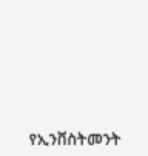የኢንቨስትመንት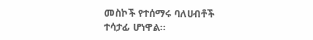መስኮች የተሰማሩ ባለሀብቶች ተሳታፊ ሆነዋል፡፡